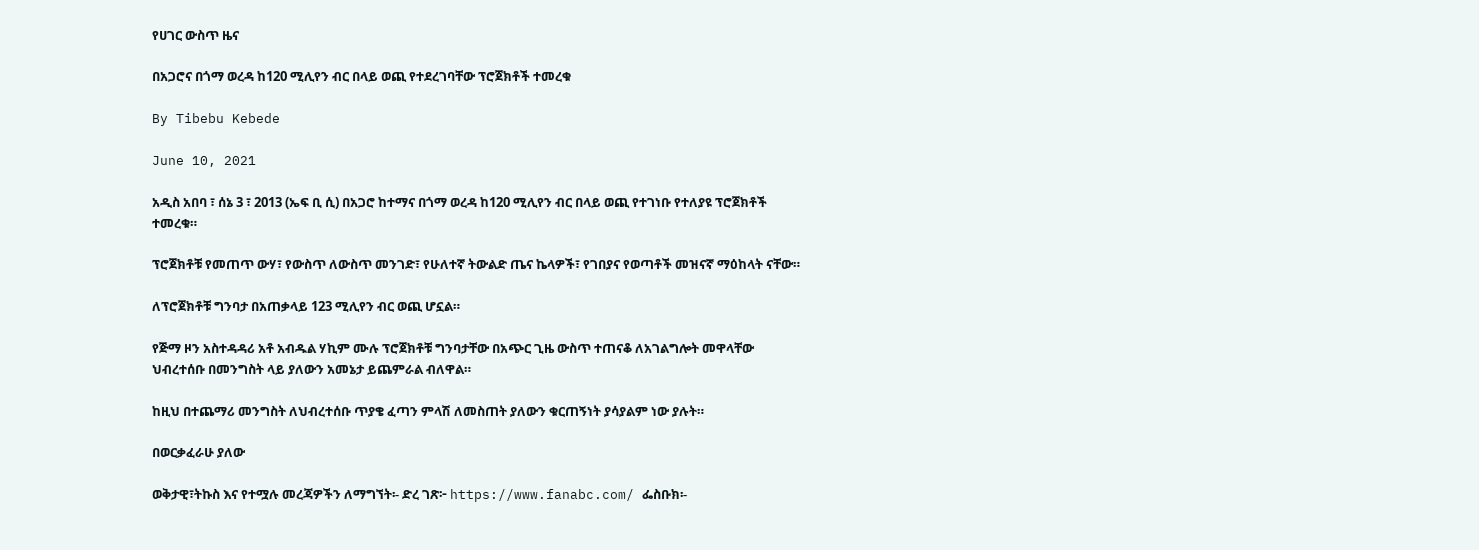የሀገር ውስጥ ዜና

በአጋሮና በጎማ ወረዳ ከ120 ሚሊየን ብር በላይ ወጪ የተደረገባቸው ፕሮጀክቶች ተመረቁ

By Tibebu Kebede

June 10, 2021

አዲስ አበባ ፣ ሰኔ 3 ፣ 2013 (ኤፍ ቢ ሲ) በአጋሮ ከተማና በጎማ ወረዳ ከ120 ሚሊየን ብር በላይ ወጪ የተገነቡ የተለያዩ ፕሮጀክቶች ተመረቁ።

ፕሮጀክቶቹ የመጠጥ ውሃ፣ የውስጥ ለውስጥ መንገድ፣ የሁለተኛ ትውልድ ጤና ኬላዎች፣ የገበያና የወጣቶች መዝናኛ ማዕከላት ናቸው።

ለፕሮጀክቶቹ ግንባታ በአጠቃላይ 123 ሚሊየን ብር ወጪ ሆኗል።

የጅማ ዞን አስተዳዳሪ አቶ አብዱል ሃኪም ሙሉ ፕሮጀክቶቹ ግንባታቸው በአጭር ጊዜ ውስጥ ተጠናቆ ለአገልግሎት መዋላቸው ህብረተሰቡ በመንግስት ላይ ያለውን አመኔታ ይጨምራል ብለዋል።

ከዚህ በተጨማሪ መንግስት ለህብረተሰቡ ጥያቄ ፈጣን ምላሽ ለመስጠት ያለውን ቁርጠኝነት ያሳያልም ነው ያሉት።

በወርቃፈራሁ ያለው

ወቅታዊ፣ትኩስ እና የተሟሉ መረጃዎችን ለማግኘት፡- ድረ ገጽ፦ https://www.fanabc.com/ ፌስቡክ፡-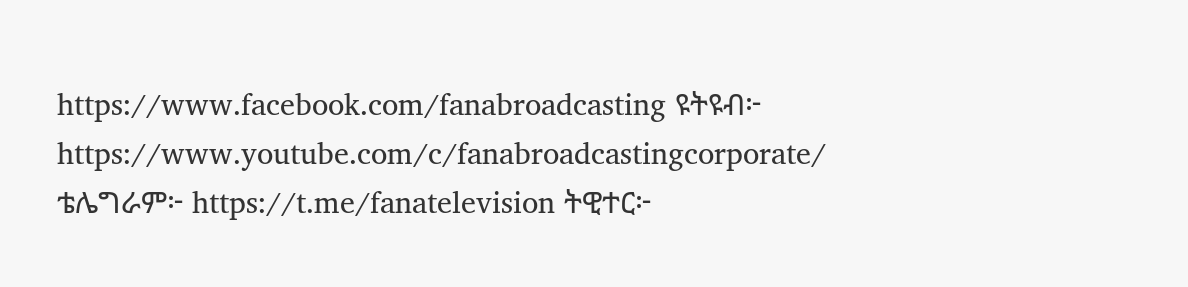https://www.facebook.com/fanabroadcasting ዩትዩብ፦ https://www.youtube.com/c/fanabroadcastingcorporate/ ቴሌግራም፦ https://t.me/fanatelevision ትዊተር፦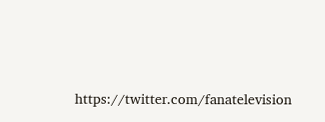https://twitter.com/fanatelevision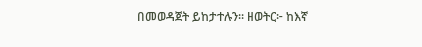በመወዳጀት ይከታተሉን፡፡ ዘወትር፦ ከእኛ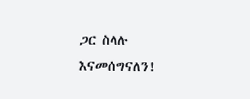ጋር ስላሉ እናመሰግናለን!